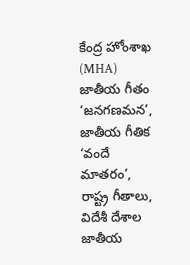కేంద్ర హోంశాఖ (MHA) జాతీయ గీతం ‘జనగణమన’, జాతీయ గీతిక ‘వందే మాతరం’, రాష్ట్ర గీతాలు, విదేశీ దేశాల జాతీయ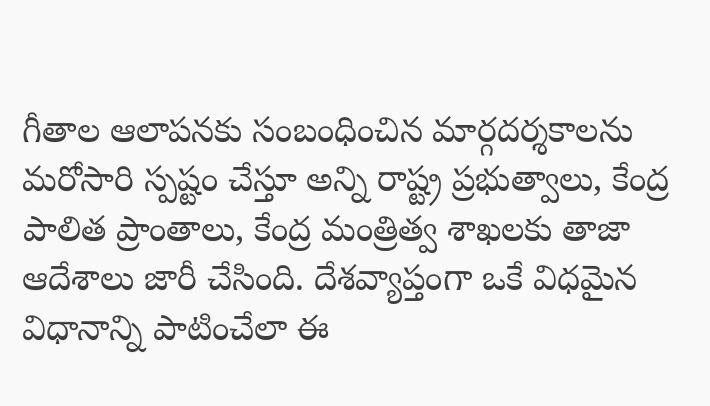గీతాల ఆలాపనకు సంబంధించిన మార్గదర్శకాలను మరోసారి స్పష్టం చేస్తూ అన్ని రాష్ట్ర ప్రభుత్వాలు, కేంద్ర పాలిత ప్రాంతాలు, కేంద్ర మంత్రిత్వ శాఖలకు తాజా ఆదేశాలు జారీ చేసింది. దేశవ్యాప్తంగా ఒకే విధమైన విధానాన్ని పాటించేలా ఈ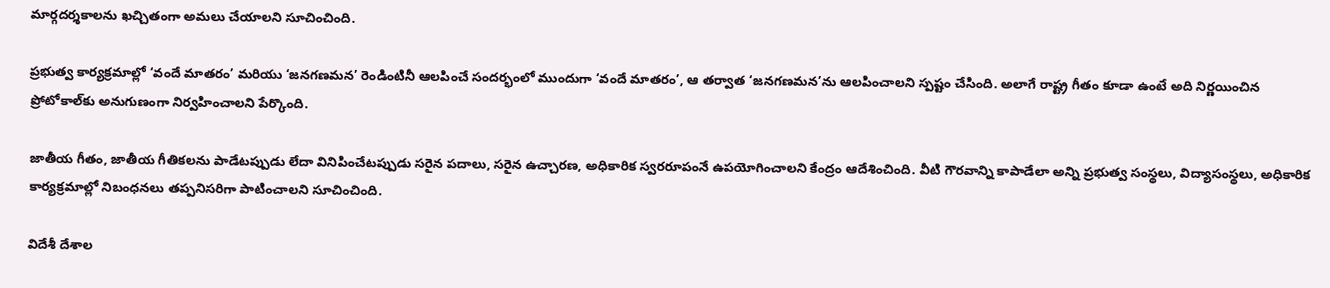మార్గదర్శకాలను ఖచ్చితంగా అమలు చేయాలని సూచించింది.

ప్రభుత్వ కార్యక్రమాల్లో ‘వందే మాతరం’ మరియు ‘జనగణమన’ రెండింటినీ ఆలపించే సందర్భంలో ముందుగా ‘వందే మాతరం’, ఆ తర్వాత ‘జనగణమన’ను ఆలపించాలని స్పష్టం చేసింది. అలాగే రాష్ట్ర గీతం కూడా ఉంటే అది నిర్ణయించిన ప్రోటోకాల్‌కు అనుగుణంగా నిర్వహించాలని పేర్కొంది.

జాతీయ గీతం, జాతీయ గీతికలను పాడేటప్పుడు లేదా వినిపించేటప్పుడు సరైన పదాలు, సరైన ఉచ్చారణ, అధికారిక స్వరరూపంనే ఉపయోగించాలని కేంద్రం ఆదేశించింది. వీటి గౌరవాన్ని కాపాడేలా అన్ని ప్రభుత్వ సంస్థలు, విద్యాసంస్థలు, అధికారిక కార్యక్రమాల్లో నిబంధనలు తప్పనిసరిగా పాటించాలని సూచించింది.

విదేశీ దేశాల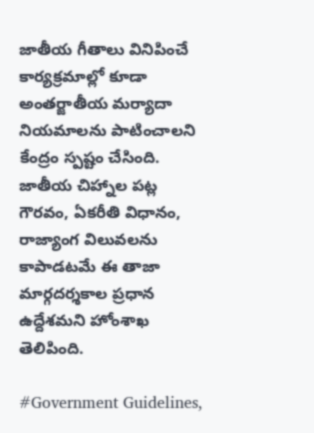జాతీయ గీతాలు వినిపించే కార్యక్రమాల్లో కూడా అంతర్జాతీయ మర్యాదా నియమాలను పాటించాలని కేంద్రం స్పష్టం చేసింది. జాతీయ చిహ్నాల పట్ల గౌరవం, ఏకరీతి విధానం, రాజ్యాంగ విలువలను కాపాడటమే ఈ తాజా మార్గదర్శకాల ప్రధాన ఉద్దేశమని హోంశాఖ తెలిపింది.

#Government Guidelines,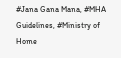#Jana Gana Mana, #MHA Guidelines, #Ministry of Home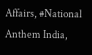Affairs, #National Anthem India,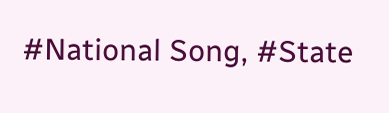#National Song, #State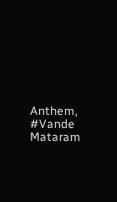Anthem, #Vande Mataram